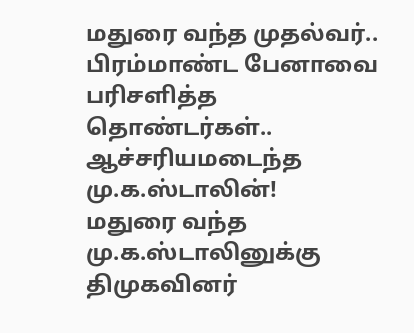மதுரை வந்த முதல்வர்.. பிரம்மாண்ட பேனாவை பரிசளித்த தொண்டர்கள்.. ஆச்சரியமடைந்த மு.க.ஸ்டாலின்!
மதுரை வந்த மு.க.ஸ்டாலினுக்கு திமுகவினர்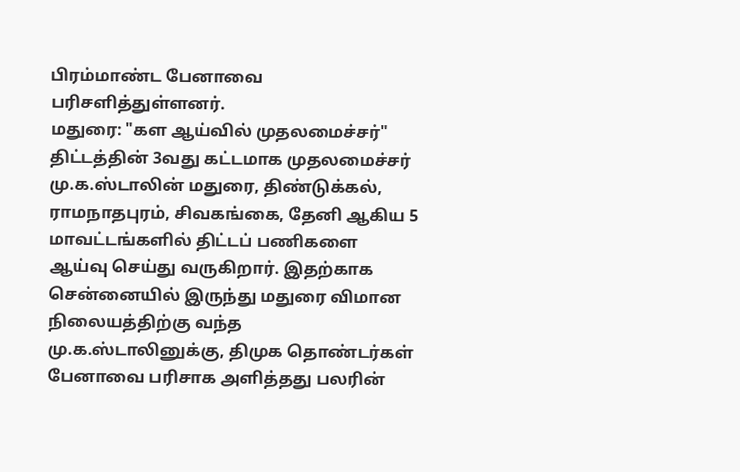பிரம்மாண்ட பேனாவை பரிசளித்துள்ளனர்.
மதுரை: "கள ஆய்வில் முதலமைச்சர்" திட்டத்தின் 3வது கட்டமாக முதலமைச்சர் மு.க.ஸ்டாலின் மதுரை, திண்டுக்கல், ராமநாதபுரம், சிவகங்கை, தேனி ஆகிய 5 மாவட்டங்களில் திட்டப் பணிகளை ஆய்வு செய்து வருகிறார். இதற்காக சென்னையில் இருந்து மதுரை விமான நிலையத்திற்கு வந்த மு.க.ஸ்டாலினுக்கு, திமுக தொண்டர்கள் பேனாவை பரிசாக அளித்தது பலரின்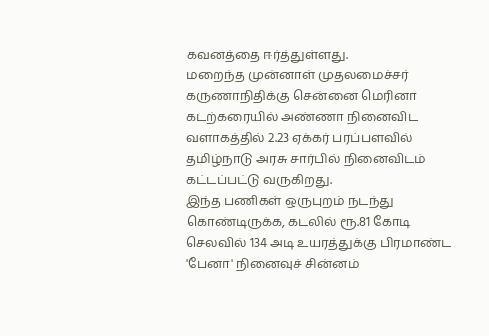கவனத்தை ஈர்த்துள்ளது.
மறைந்த முன்னாள் முதலமைச்சர் கருணாநிதிக்கு சென்னை மெரினா கடற்கரையில் அண்ணா நினைவிட வளாகத்தில் 2.23 ஏக்கர் பரப்பளவில் தமிழ்நாடு அரசு சார்பில் நினைவிடம் கட்டப்பட்டு வருகிறது.
இந்த பணிகள் ஒருபுறம் நடந்து கொண்டிருக்க, கடலில் ரூ.81 கோடி செலவில் 134 அடி உயரத்துக்கு பிரமாண்ட 'பேனா' நினைவுச் சின்னம்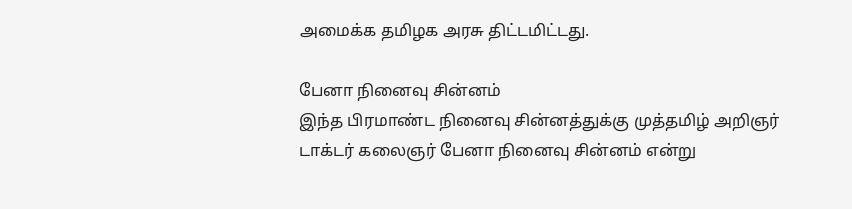அமைக்க தமிழக அரசு திட்டமிட்டது.

பேனா நினைவு சின்னம்
இந்த பிரமாண்ட நினைவு சின்னத்துக்கு முத்தமிழ் அறிஞர் டாக்டர் கலைஞர் பேனா நினைவு சின்னம் என்று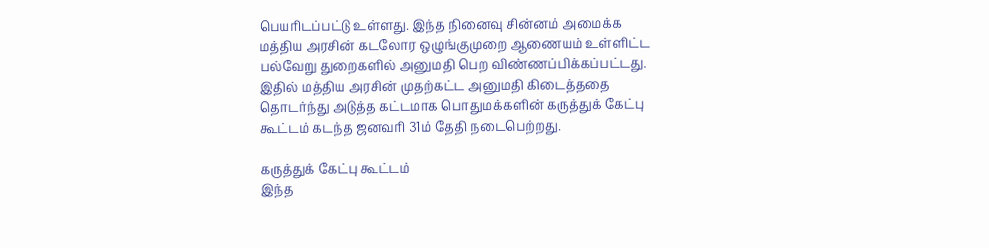பெயரிடப்பட்டு உள்ளது. இந்த நினைவு சின்னம் அமைக்க மத்திய அரசின் கடலோர ஒழுங்குமுறை ஆணையம் உள்ளிட்ட பல்வேறு துறைகளில் அனுமதி பெற விண்ணப்பிக்கப்பட்டது. இதில் மத்திய அரசின் முதற்கட்ட அனுமதி கிடைத்ததை தொடர்ந்து அடுத்த கட்டமாக பொதுமக்களின் கருத்துக் கேட்பு கூட்டம் கடந்த ஜனவரி 31ம் தேதி நடைபெற்றது.

கருத்துக் கேட்பு கூட்டம்
இந்த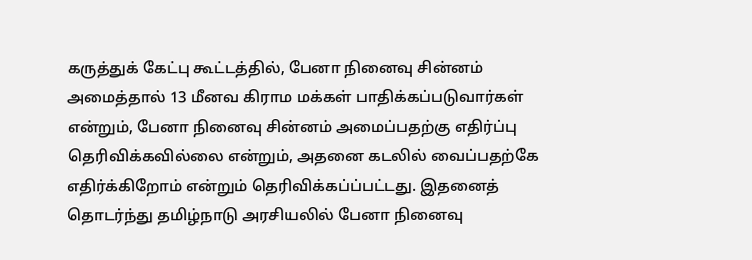கருத்துக் கேட்பு கூட்டத்தில், பேனா நினைவு சின்னம் அமைத்தால் 13 மீனவ கிராம மக்கள் பாதிக்கப்படுவார்கள் என்றும், பேனா நினைவு சின்னம் அமைப்பதற்கு எதிர்ப்பு தெரிவிக்கவில்லை என்றும், அதனை கடலில் வைப்பதற்கே எதிர்க்கிறோம் என்றும் தெரிவிக்கப்ப்பட்டது. இதனைத் தொடர்ந்து தமிழ்நாடு அரசியலில் பேனா நினைவு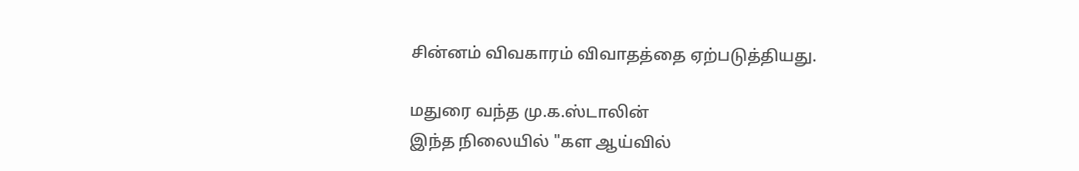சின்னம் விவகாரம் விவாதத்தை ஏற்படுத்தியது.

மதுரை வந்த மு.க.ஸ்டாலின்
இந்த நிலையில் "கள ஆய்வில்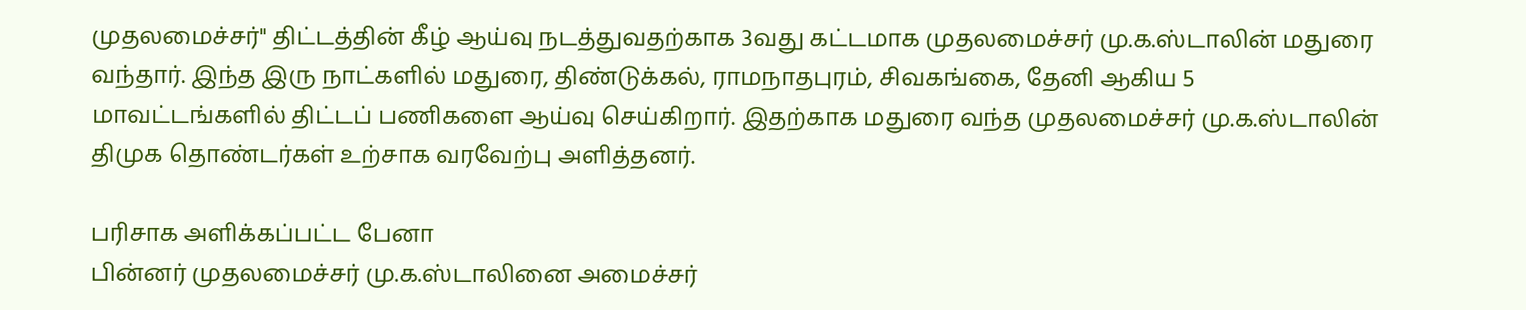முதலமைச்சர்" திட்டத்தின் கீழ் ஆய்வு நடத்துவதற்காக 3வது கட்டமாக முதலமைச்சர் மு.க.ஸ்டாலின் மதுரை வந்தார். இந்த இரு நாட்களில் மதுரை, திண்டுக்கல், ராமநாதபுரம், சிவகங்கை, தேனி ஆகிய 5 மாவட்டங்களில் திட்டப் பணிகளை ஆய்வு செய்கிறார். இதற்காக மதுரை வந்த முதலமைச்சர் மு.க.ஸ்டாலின் திமுக தொண்டர்கள் உற்சாக வரவேற்பு அளித்தனர்.

பரிசாக அளிக்கப்பட்ட பேனா
பின்னர் முதலமைச்சர் மு.க.ஸ்டாலினை அமைச்சர்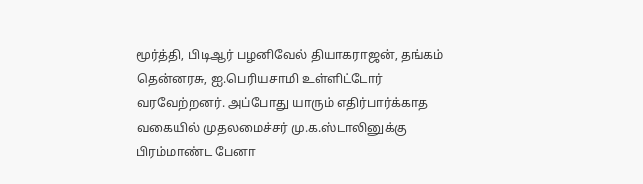மூர்த்தி, பிடிஆர் பழனிவேல் தியாகராஜன், தங்கம் தென்னரசு, ஐ.பெரியசாமி உள்ளிட்டோர் வரவேற்றனர். அப்போது யாரும் எதிர்பார்க்காத வகையில் முதலமைச்சர் மு.க.ஸ்டாலினுக்கு பிரம்மாண்ட பேனா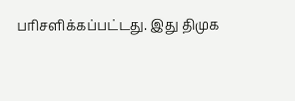பரிசளிக்கப்பட்டது. இது திமுக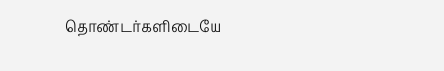தொண்டர்களிடையே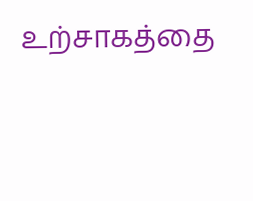உற்சாகத்தை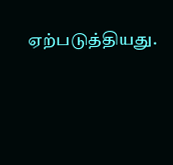ஏற்படுத்தியது.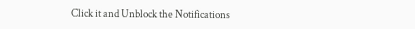Click it and Unblock the Notifications